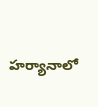హర్యానాలో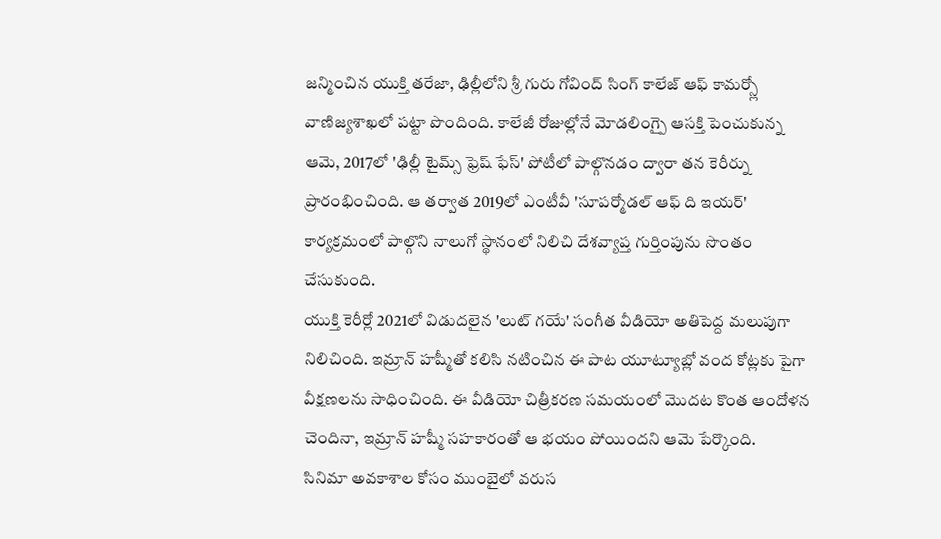జన్మించిన యుక్తి తరేజా, ఢిల్లీలోని శ్రీ గురు గోవింద్ సింగ్ కాలేజ్ ఆఫ్ కామర్స్లో వాణిజ్యశాఖలో పట్టా పొందింది. కాలేజీ రోజుల్లోనే మోడలింగ్పై ఆసక్తి పెంచుకున్న ఆమె, 2017లో 'ఢిల్లీ టైమ్స్ ఫ్రెష్ ఫేస్' పోటీలో పాల్గొనడం ద్వారా తన కెరీర్ను ప్రారంభించింది. ఆ తర్వాత 2019లో ఎంటీవీ 'సూపర్మోడల్ ఆఫ్ ది ఇయర్' కార్యక్రమంలో పాల్గొని నాలుగో స్థానంలో నిలిచి దేశవ్యాప్త గుర్తింపును సొంతం చేసుకుంది.
యుక్తి కెరీర్లో 2021లో విడుదలైన 'లుట్ గయే' సంగీత వీడియో అతిపెద్ద మలుపుగా నిలిచింది. ఇమ్రాన్ హష్మీతో కలిసి నటించిన ఈ పాట యూట్యూబ్లో వంద కోట్లకు పైగా వీక్షణలను సాధించింది. ఈ వీడియో చిత్రీకరణ సమయంలో మొదట కొంత ఆందోళన చెందినా, ఇమ్రాన్ హష్మీ సహకారంతో ఆ భయం పోయిందని ఆమె పేర్కొంది.
సినిమా అవకాశాల కోసం ముంబైలో వరుస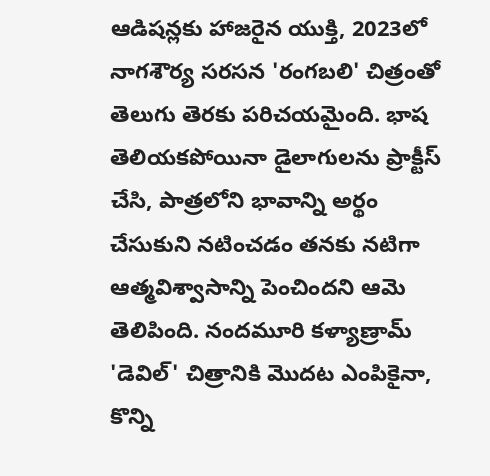ఆడిషన్లకు హాజరైన యుక్తి, 2023లో నాగశౌర్య సరసన 'రంగబలి' చిత్రంతో తెలుగు తెరకు పరిచయమైంది. భాష తెలియకపోయినా డైలాగులను ప్రాక్టీస్ చేసి, పాత్రలోని భావాన్ని అర్థం చేసుకుని నటించడం తనకు నటిగా ఆత్మవిశ్వాసాన్ని పెంచిందని ఆమె తెలిపింది. నందమూరి కళ్యాణ్రామ్ 'డెవిల్' చిత్రానికి మొదట ఎంపికైనా, కొన్ని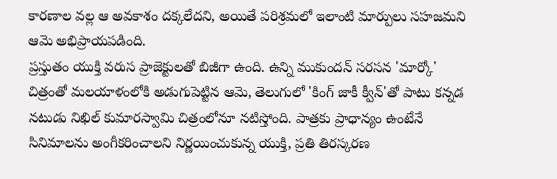కారణాల వల్ల ఆ అవకాశం దక్కలేదని, అయితే పరిశ్రమలో ఇలాంటి మార్పులు సహజమని ఆమె అభిప్రాయపడింది.
ప్రస్తుతం యుక్తి వరుస ప్రాజెక్టులతో బిజీగా ఉంది. ఉన్ని ముకుందన్ సరసన 'మార్కో' చిత్రంతో మలయాళంలోకి అడుగుపెట్టిన ఆమె, తెలుగులో 'కింగ్ జాకీ క్వీన్'తో పాటు కన్నడ నటుడు నిఖిల్ కుమారస్వామి చిత్రంలోనూ నటిస్తోంది. పాత్రకు ప్రాధాన్యం ఉంటేనే సినిమాలను అంగీకరించాలని నిర్ణయించుకున్న యుక్తి, ప్రతి తిరస్కరణ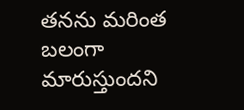తనను మరింత బలంగా మారుస్తుందని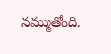నమ్ముతోంది.